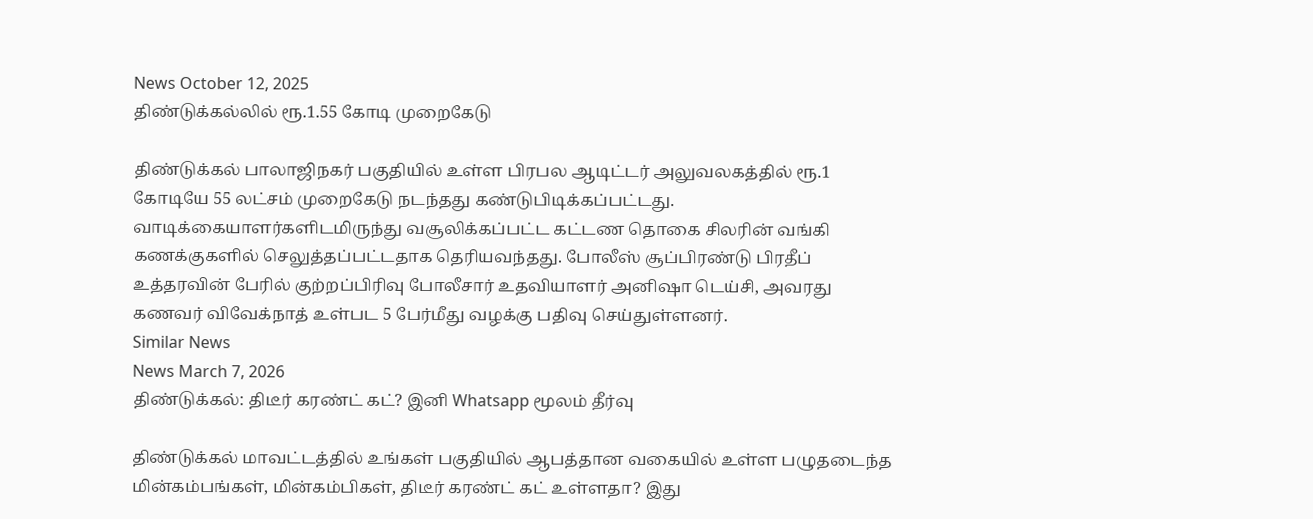News October 12, 2025
திண்டுக்கல்லில் ரூ.1.55 கோடி முறைகேடு

திண்டுக்கல் பாலாஜிநகர் பகுதியில் உள்ள பிரபல ஆடிட்டர் அலுவலகத்தில் ரூ.1 கோடியே 55 லட்சம் முறைகேடு நடந்தது கண்டுபிடிக்கப்பட்டது. வாடிக்கையாளர்களிடமிருந்து வசூலிக்கப்பட்ட கட்டண தொகை சிலரின் வங்கி கணக்குகளில் செலுத்தப்பட்டதாக தெரியவந்தது. போலீஸ் சூப்பிரண்டு பிரதீப் உத்தரவின் பேரில் குற்றப்பிரிவு போலீசார் உதவியாளர் அனிஷா டெய்சி, அவரது கணவர் விவேக்நாத் உள்பட 5 பேர்மீது வழக்கு பதிவு செய்துள்ளனர்.
Similar News
News March 7, 2026
திண்டுக்கல்: திடீர் கரண்ட் கட்? இனி Whatsapp மூலம் தீர்வு

திண்டுக்கல் மாவட்டத்தில் உங்கள் பகுதியில் ஆபத்தான வகையில் உள்ள பழுதடைந்த மின்கம்பங்கள், மின்கம்பிகள், திடீர் கரண்ட் கட் உள்ளதா? இது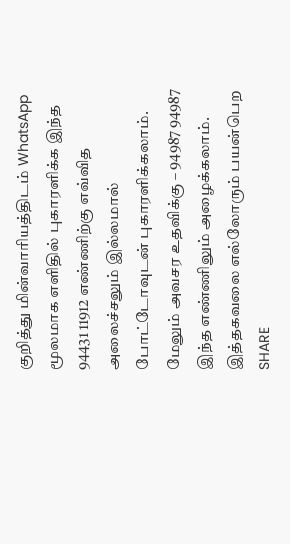குறித்து மின்வாரியத்திடம் WhatsApp மூலமாக எளிதில் புகாரளிக்க இந்த 94431 11912 எண்ணிற்கு எவ்வித அலைச்சலும் இல்லமால் போட்டோவுடன் புகாரளிக்கலாம். மேலும் அவசர உதவிக்கு – 94987 94987 இந்த எண்ணிலும் அழைக்கலாம். இத்தகவலை எல்லோரும் பயன்பெற SHARE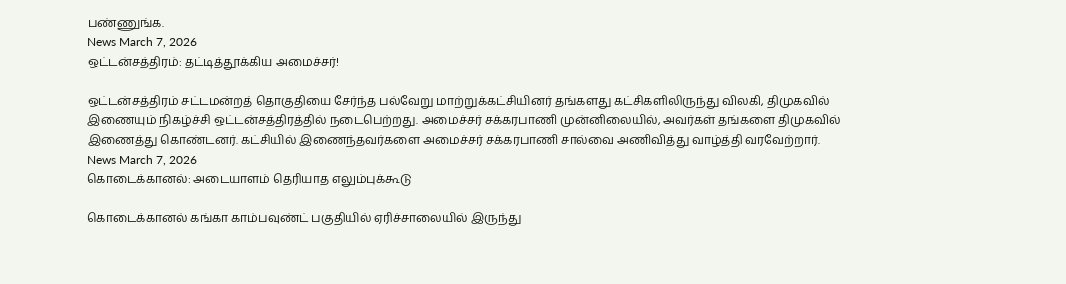பண்ணுங்க.
News March 7, 2026
ஒட்டன்சத்திரம்: தட்டித்தூக்கிய அமைச்சர்!

ஒட்டன்சத்திரம் சட்டமன்றத் தொகுதியை சேர்ந்த பல்வேறு மாற்றுக்கட்சியினர் தங்களது கட்சிகளிலிருந்து விலகி, திமுகவில் இணையும் நிகழ்ச்சி ஒட்டன்சத்திரத்தில் நடைபெற்றது. அமைச்சர் சக்கரபாணி முன்னிலையில், அவர்கள் தங்களை திமுகவில் இணைத்து கொண்டனர். கட்சியில் இணைந்தவர்களை அமைச்சர் சக்கரபாணி சால்வை அணிவித்து வாழ்த்தி வரவேற்றார்.
News March 7, 2026
கொடைக்கானல்: அடையாளம் தெரியாத எலும்புக்கூடு

கொடைக்கானல் கங்கா காம்பவுண்ட் பகுதியில் ஏரிச்சாலையில் இருந்து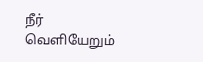நீர் வெளியேறும்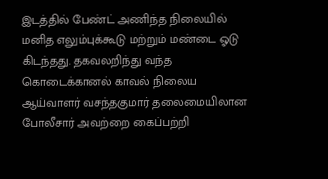இடத்தில் பேண்ட் அணிந்த நிலையில் மனித எலும்புக்கூடு மற்றும் மண்டை ஓடு கிடந்தது. தகவலறிந்து வந்த கொடைக்கானல் காவல் நிலைய ஆய்வாளர் வசந்தகுமார் தலைமையிலான போலீசார் அவற்றை கைப்பற்றி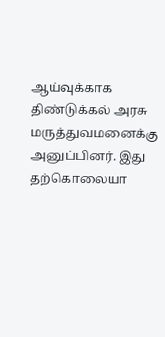ஆய்வுக்காக திண்டுக்கல் அரசு மருத்துவமனைக்கு அனுப்பினர். இது தற்கொலையா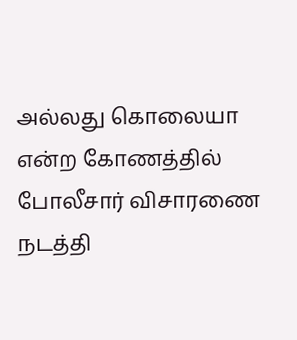அல்லது கொலையா என்ற கோணத்தில் போலீசார் விசாரணை நடத்தி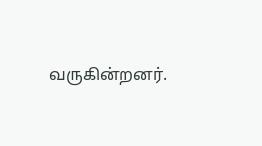வருகின்றனர்.